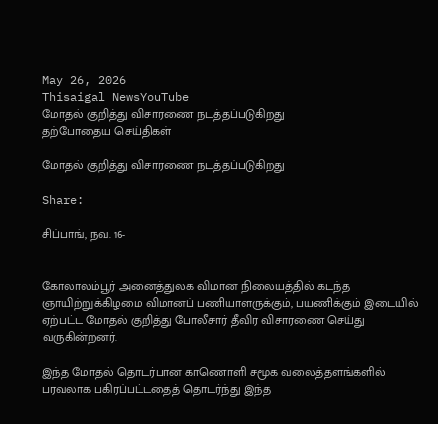May 26, 2026
Thisaigal NewsYouTube
மோதல் குறித்து விசாரணை நடத்தப்படுகிறது
தற்போதைய செய்திகள்

மோதல் குறித்து விசாரணை நடத்தப்படுகிறது

Share:

சிப்பாங், நவ. 16-


கோலாலம்பூர் அனைத்துலக விமான நிலையத்தில் கடந்த ஞாயிற்றுக்கிழமை விமானப் பணியாளருக்கும், பயணிக்கும் இடையில் ஏற்பட்ட மோதல் குறித்து போலீசார் தீவிர விசாரணை செய்து வருகின்றனர்.

இந்த மோதல் தொடர்பான காணொளி சமூக வலைத்தளங்களில் பரவலாக பகிரப்பட்டதைத் தொடர்ந்து இந்த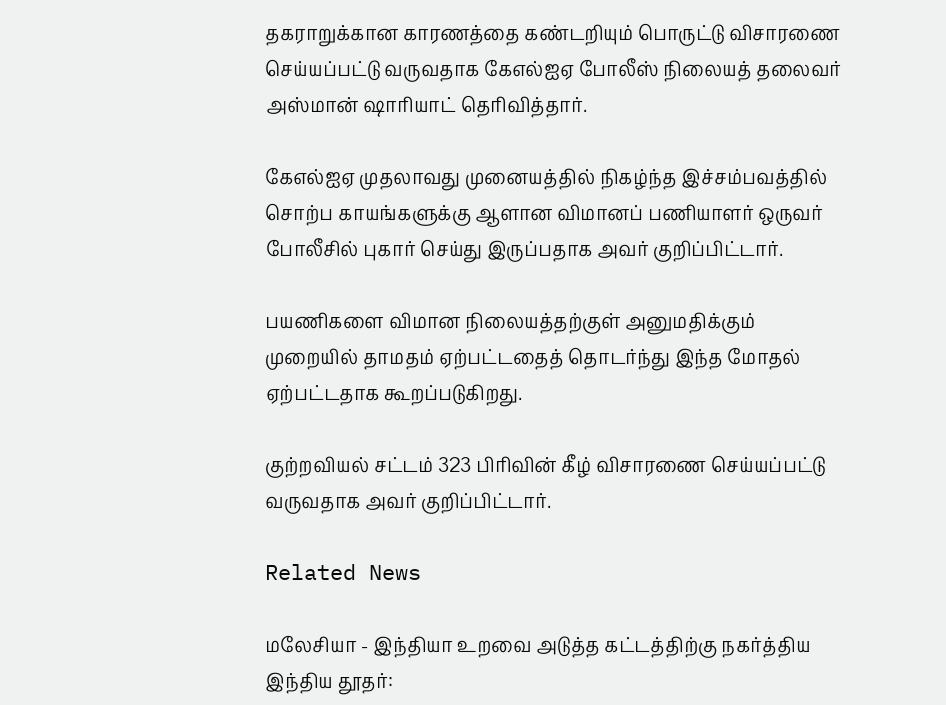தகராறுக்கான காரணத்தை கண்டறியும் பொருட்டு விசாரணை செய்யப்பட்டு வருவதாக கேஎல்ஐஏ போலீஸ் நிலையத் தலைவர் அஸ்மான் ஷாரியாட் தெரிவித்தார்.

கேஎல்ஐஏ முதலாவது முனையத்தில் நிகழ்ந்த இச்சம்பவத்தில் சொற்ப காயங்களுக்கு ஆளான விமானப் பணியாளர் ஒருவர் போலீசில் புகார் செய்து இருப்பதாக அவர் குறிப்பிட்டார்.

பயணிகளை விமான நிலையத்தற்குள் அனுமதிக்கும் முறையில் தாமதம் ஏற்பட்டதைத் தொடர்ந்து இந்த மோதல் ஏற்பட்டதாக கூறப்படுகிறது.

குற்றவியல் சட்டம் 323 பிரிவின் கீழ் விசாரணை செய்யப்பட்டு வருவதாக அவர் குறிப்பிட்டார்.

Related News

மலேசியா - இந்தியா உறவை அடுத்த கட்டத்திற்கு நகர்த்திய இந்திய தூதர்: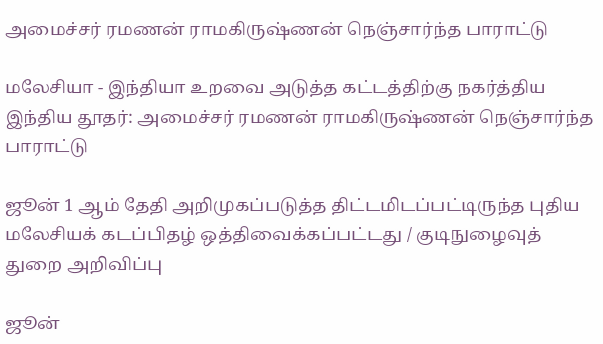அமைச்சர் ரமணன் ராமகிருஷ்ணன் நெஞ்சார்ந்த பாராட்டு

மலேசியா - இந்தியா உறவை அடுத்த கட்டத்திற்கு நகர்த்திய இந்திய தூதர்: அமைச்சர் ரமணன் ராமகிருஷ்ணன் நெஞ்சார்ந்த பாராட்டு

ஜூன் 1 ஆம் தேதி அறிமுகப்படுத்த திட்டமிடப்பட்டிருந்த புதிய மலேசியக் கடப்பிதழ் ஒத்திவைக்கப்பட்டது / குடிநுழைவுத் துறை அறிவிப்பு

ஜூன்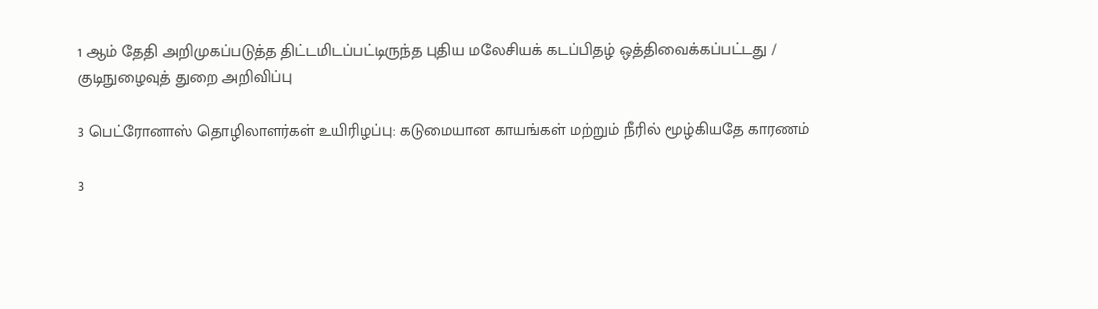1 ஆம் தேதி அறிமுகப்படுத்த திட்டமிடப்பட்டிருந்த புதிய மலேசியக் கடப்பிதழ் ஒத்திவைக்கப்பட்டது / குடிநுழைவுத் துறை அறிவிப்பு

3 பெட்ரோனாஸ் தொழிலாளர்கள் உயிரிழப்பு: கடுமையான காயங்கள் மற்றும் நீரில் மூழ்கியதே காரணம்

3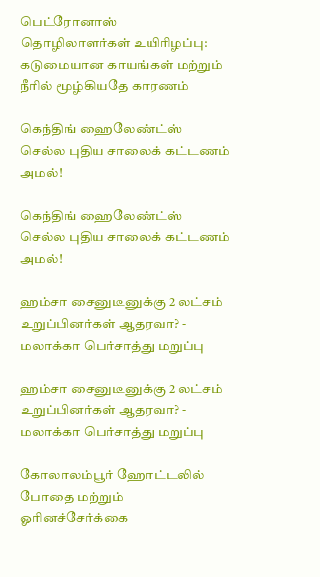பெட்ரோனாஸ் தொழிலாளர்கள் உயிரிழப்பு: கடுமையான காயங்கள் மற்றும் நீரில் மூழ்கியதே காரணம்

கெந்திங் ஹைலேண்ட்ஸ் செல்ல புதிய சாலைக் கட்டணம் அமல்!

கெந்திங் ஹைலேண்ட்ஸ் செல்ல புதிய சாலைக் கட்டணம் அமல்!

ஹம்சா சைனுடீனுக்கு 2 லட்சம் உறுப்பினர்கள் ஆதரவா? - மலாக்கா பெர்சாத்து மறுப்பு

ஹம்சா சைனுடீனுக்கு 2 லட்சம் உறுப்பினர்கள் ஆதரவா? - மலாக்கா பெர்சாத்து மறுப்பு

கோலாலம்பூர் ஹோட்டலில் போதை மற்றும் ஓரினச்சேர்க்கை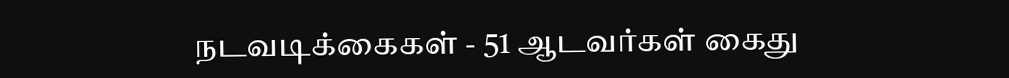நடவடிக்கைகள் - 51 ஆடவர்கள் கைது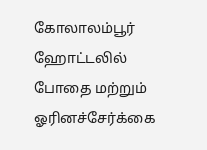கோலாலம்பூர் ஹோட்டலில் போதை மற்றும் ஓரினச்சேர்க்கை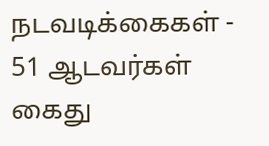நடவடிக்கைகள் - 51 ஆடவர்கள் கைது